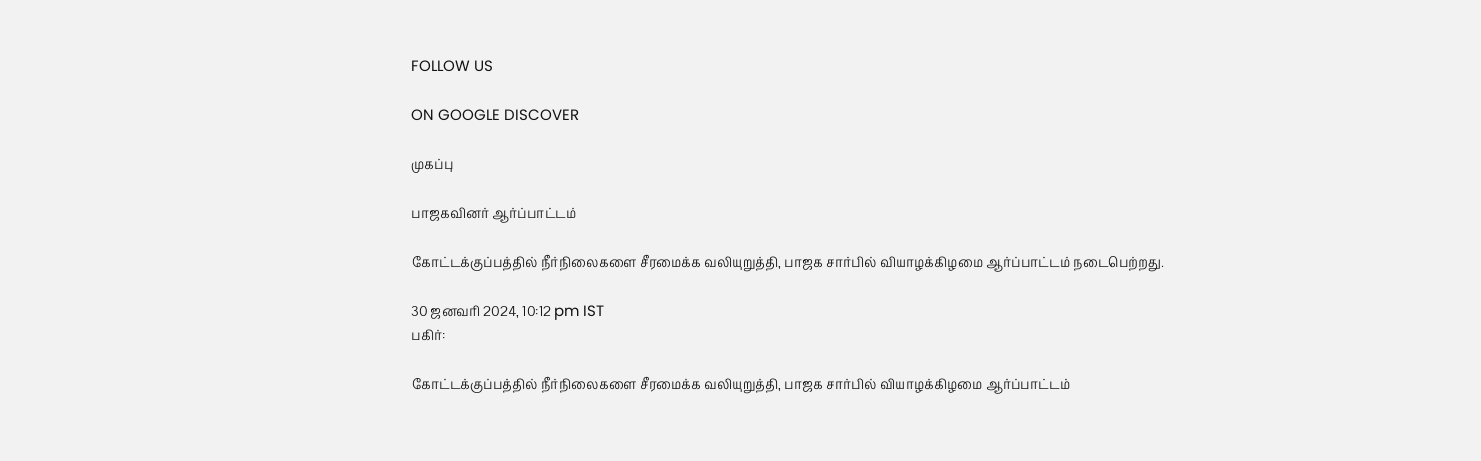FOLLOW US

ON GOOGLE DISCOVER

முகப்பு

பாஜகவினர் ஆர்ப்பாட்டம்

கோட்டக்குப்பத்தில் நீர்நிலைகளை சீரமைக்க வலியுறுத்தி, பாஜக சார்பில் வியாழக்கிழமை ஆர்ப்பாட்டம் நடைபெற்றது.

30 ஜனவரி 2024, 10:12 pm IST
பகிர்:

கோட்டக்குப்பத்தில் நீர்நிலைகளை சீரமைக்க வலியுறுத்தி, பாஜக சார்பில் வியாழக்கிழமை ஆர்ப்பாட்டம்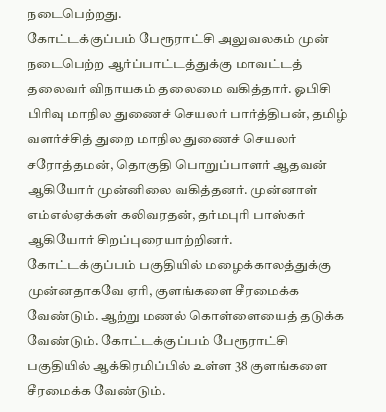நடைபெற்றது.
கோட்டக்குப்பம் பேரூராட்சி அலுவலகம் முன் நடைபெற்ற ஆர்ப்பாட்டத்துக்கு மாவட்டத் தலைவர் விநாயகம் தலைமை வகித்தார். ஓபிசி பிரிவு மாநில துணைச் செயலர் பார்த்திபன், தமிழ் வளர்ச்சித் துறை மாநில துணைச் செயலர் சரோத்தமன், தொகுதி பொறுப்பாளர் ஆதவன் ஆகியோர் முன்னிலை வகித்தனர். முன்னாள் எம்எல்ஏக்கள் கலிவரதன், தர்மபுரி பாஸ்கர் ஆகியோர் சிறப்புரையாற்றினர்.
கோட்டக்குப்பம் பகுதியில் மழைக்காலத்துக்கு முன்னதாகவே ஏரி, குளங்களை சீரமைக்க வேண்டும். ஆற்று மணல் கொள்ளையைத் தடுக்க வேண்டும். கோட்டக்குப்பம் பேரூராட்சி பகுதியில் ஆக்கிரமிப்பில் உள்ள 38 குளங்களை சீரமைக்க வேண்டும்.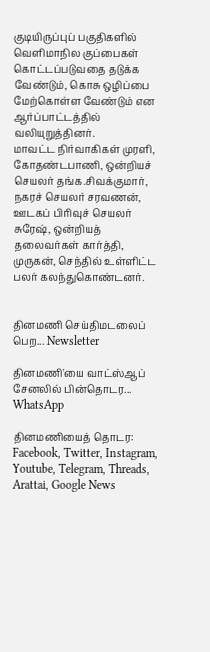குடியிருப்புப் பகுதிகளில் வெளிமாநில குப்பைகள் கொட்டப்படுவதை தடுக்க வேண்டும், கொசு ஒழிப்பை மேற்கொள்ள வேண்டும் என ஆர்ப்பாட்டத்தில் வலியுறுத்தினர்.
மாவட்ட நிர்வாகிகள் முரளி, கோதண்டபாணி, ஒன்றியச் செயலர் தங்க.சிவக்குமார், நகரச் செயலர் சரவணன், ஊடகப் பிரிவுச் செயலர் சுரேஷ், ஒன்றியத் தலைவர்கள் கார்த்தி, முருகன், செந்தில் உள்ளிட்ட பலர் கலந்துகொண்டனர்.


தினமணி செய்திமடலைப் பெற... Newsletter

தினமணி'யை வாட்ஸ்ஆப் சேனலில் பின்தொடர... WhatsApp

தினமணியைத் தொடர: Facebook, Twitter, Instagram, Youtube, Telegram, Threads, Arattai, Google News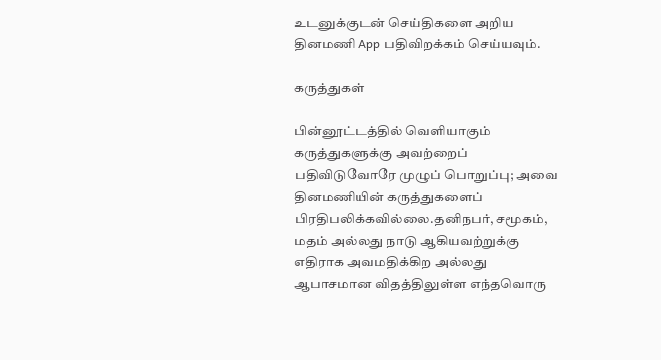உடனுக்குடன் செய்திகளை அறிய தினமணி App பதிவிறக்கம் செய்யவும்.

கருத்துகள்

பின்னூட்டத்தில் வெளியாகும் கருத்துகளுக்கு அவற்றைப் பதிவிடுவோரே முழுப் பொறுப்பு; அவை தினமணியின் கருத்துகளைப் பிரதிபலிக்கவில்லை.தனிநபர், சமூகம், மதம் அல்லது நாடு ஆகியவற்றுக்கு எதிராக அவமதிக்கிற அல்லது ஆபாசமான விதத்திலுள்ள எந்தவொரு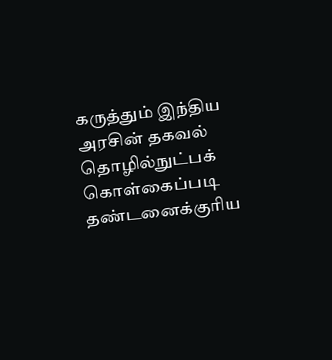கருத்தும் இந்திய அரசின் தகவல் தொழில்நுட்பக் கொள்கைப்படி தண்டனைக்குரிய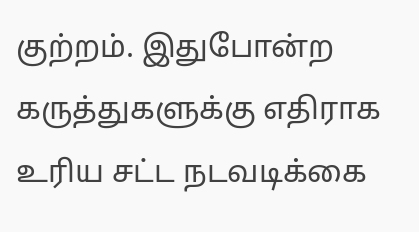குற்றம். இதுபோன்ற கருத்துகளுக்கு எதிராக உரிய சட்ட நடவடிக்கை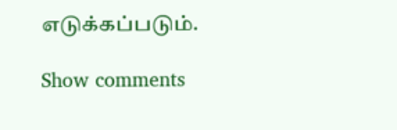எடுக்கப்படும்.

Show comments